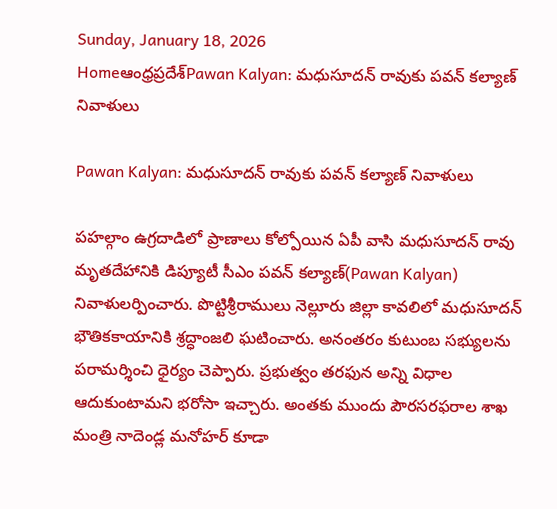Sunday, January 18, 2026
Homeఆంధ్రప్రదేశ్Pawan Kalyan: మధుసూదన్‌ రావుకు పవన్‌ కల్యాణ్‌ నివాళులు

Pawan Kalyan: మధుసూదన్‌ రావుకు పవన్‌ కల్యాణ్‌ నివాళులు

పహల్గాం ఉగ్రదాడిలో ప్రాణాలు కోల్పోయిన ఏపీ వాసి మధుసూదన్‌ రావు మృతదేహానికి డిప్యూటీ సీఎం పవన్‌ కల్యాణ్‌(Pawan Kalyan) నివాళులర్పించారు. పొట్టిశ్రీరాములు నెల్లూరు జిల్లా కావలిలో మధుసూదన్ భౌతికకాయానికి శ్రద్ధాంజలి ఘటించారు. అనంతరం కుటుంబ సభ్యులను పరామర్శించి ధైర్యం చెప్పారు. ప్రభుత్వం తరఫున అన్ని విధాల ఆదుకుంటామని భరోసా ఇచ్చారు. అంతకు ముందు పౌరసరఫరాల శాఖ మంత్రి నాదెండ్ల మనోహర్ కూడా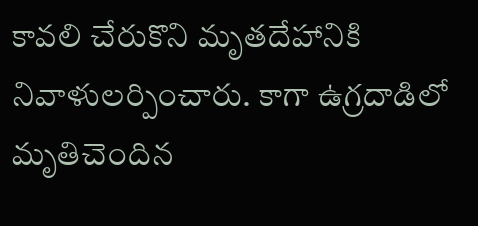కావలి చేరుకొని మృతదేహానికి నివాళులర్పించారు. కాగా ఉగ్రదాడిలో మృతిచెందిన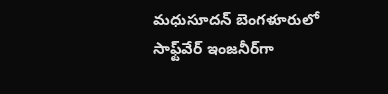మధుసూదన్ బెంగళూరులో సాఫ్ట్‌వేర్ ఇంజనీర్‌గా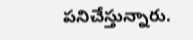పనిచేస్తున్నారు.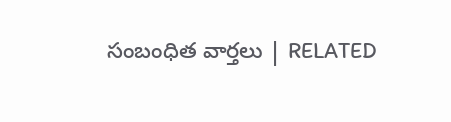సంబంధిత వార్తలు | RELATED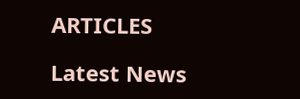ARTICLES

Latest News